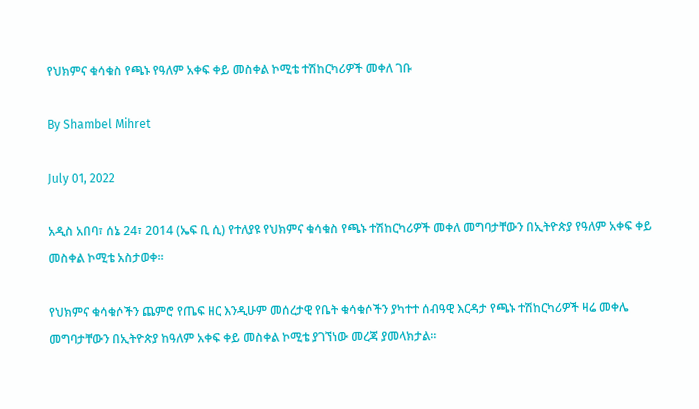የህክምና ቁሳቁስ የጫኑ የዓለም አቀፍ ቀይ መስቀል ኮሚቴ ተሽከርካሪዎች መቀለ ገቡ

By Shambel Mihret

July 01, 2022

አዲስ አበባ፣ ሰኔ 24፣ 2014 (ኤፍ ቢ ሲ) የተለያዩ የህክምና ቁሳቁስ የጫኑ ተሽከርካሪዎች መቀለ መግባታቸውን በኢትዮጵያ የዓለም አቀፍ ቀይ መስቀል ኮሚቴ አስታወቀ፡፡

የህክምና ቁሳቁሶችን ጨምሮ የጤፍ ዘር እንዲሁም መሰረታዊ የቤት ቁሳቁሶችን ያካተተ ሰብዓዊ እርዳታ የጫኑ ተሽከርካሪዎች ዛሬ መቀሌ መግባታቸውን በኢትዮጵያ ከዓለም አቀፍ ቀይ መስቀል ኮሚቴ ያገኘነው መረጃ ያመላክታል፡፡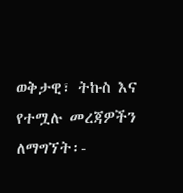ወቅታዊ፣ ትኩስ እና የተሟሉ መረጃዎችን ለማግኘት፡-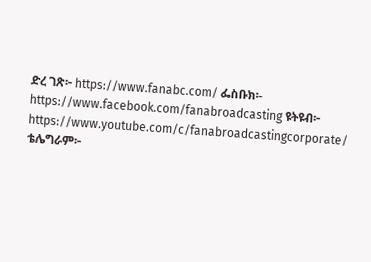ድረ ገጽ፦ https://www.fanabc.com/ ፌስቡክ፡- https://www.facebook.com/fanabroadcasting ዩትዩብ፦ https://www.youtube.com/c/fanabroadcastingcorporate/ ቴሌግራም፦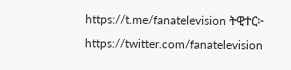https://t.me/fanatelevision ትዊተር፦ https://twitter.com/fanatelevision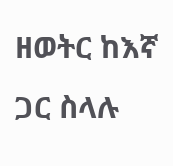ዘወትር ከእኛ ጋር ስላሉ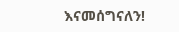እናመሰግናለን!